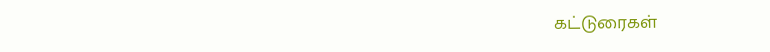கட்டுரைகள்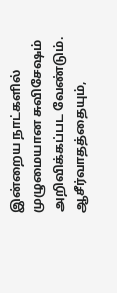இன்றைய நாட்களில் முழுமையான சுவிசேஷம் அறிவிக்கப்பட வேண்டும். ஆசீர்வாதத்தையும்,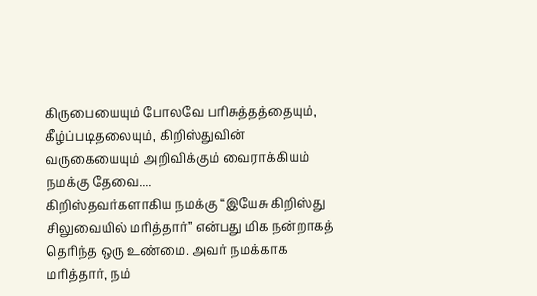கிருபையையும் போலவே பரிசுத்தத்தையும், கீழ்ப்படிதலையும், கிறிஸ்துவின் வருகையையும் அறிவிக்கும் வைராக்கியம் நமக்கு தேவை....
கிறிஸ்தவர்களாகிய நமக்கு “இயேசு கிறிஸ்து சிலுவையில் மரித்தார்” என்பது மிக நன்றாகத் தெரிந்த ஒரு உண்மை. அவர் நமக்காக மரித்தார், நம்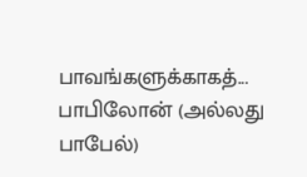பாவங்களுக்காகத்...
பாபிலோன் (அல்லது பாபேல்)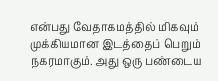என்பது வேதாகமத்தில் மிகவும் முக்கியமான இடத்தைப் பெறும் நகரமாகும். அது ஒரு பண்டைய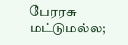பேரரசு மட்டுமல்ல;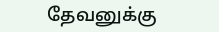தேவனுக்கு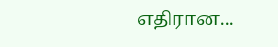எதிரான...